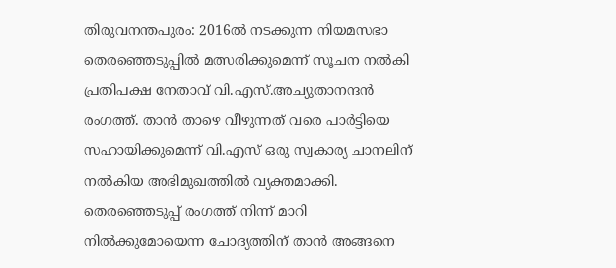തിരുവനന്തപുരം: 2016ൽ നടക്കുന്ന നിയമസഭാ തെരഞ്ഞെടുപ്പിൽ മത്സരിക്കുമെന്ന് സൂചന നൽകി പ്രതിപക്ഷ നേതാവ് വി.എസ്.അച്യുതാനന്ദൻ രംഗത്ത്. താൻ താഴെ വീഴുന്നത് വരെ പാർട്ടിയെ സഹായിക്കുമെന്ന് വി.എസ് ഒരു സ്വകാര്യ ചാനലിന് നൽകിയ അഭിമുഖത്തിൽ വ്യക്തമാക്കി. തെരഞ്ഞെടുപ്പ് രംഗത്ത് നിന്ന് മാറി നിൽക്കുമോയെന്ന ചോദ്യത്തിന് താൻ അങ്ങനെ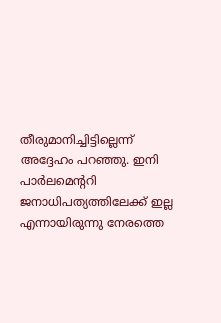തീരുമാനിച്ചിട്ടില്ലെന്ന് അദ്ദേഹം പറഞ്ഞു. ഇനി പാർലമെന്ററി ജനാധിപത്യത്തിലേക്ക് ഇല്ല എന്നായിരുന്നു നേരത്തെ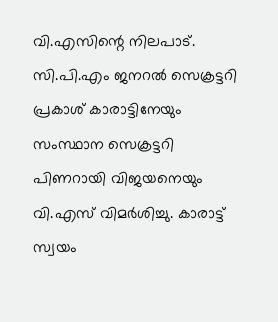വി.എസിന്റെ നിലപാട്.
സി.പി.എം ജനറൽ സെക്രട്ടറി പ്രകാശ് കാരാട്ടിനേയും സംസ്ഥാന സെക്രട്ടറി പിണറായി വിജയനെയും വി.എസ് വിമർശിച്ചു. കാരാട്ട് സ്വയം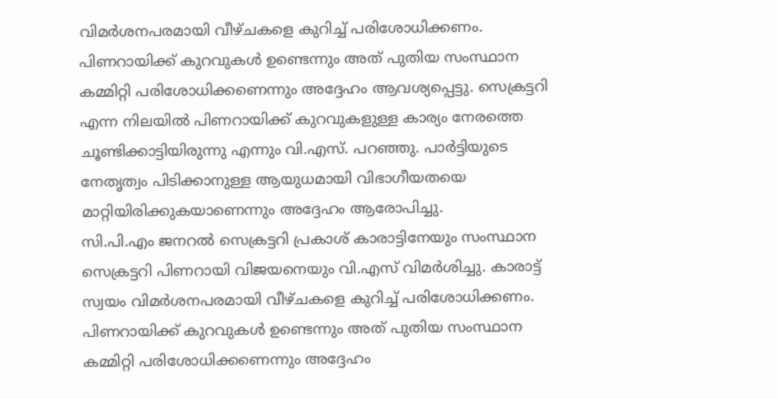വിമർശനപരമായി വീഴ്ചകളെ കുറിച്ച് പരിശോധിക്കണം. പിണറായിക്ക് കുറവുകൾ ഉണ്ടെന്നും അത് പുതിയ സംസ്ഥാന കമ്മിറ്റി പരിശോധിക്കണെന്നും അദ്ദേഹം ആവശ്യപ്പെട്ടു. സെക്രട്ടറി എന്ന നിലയിൽ പിണറായിക്ക് കുറവുകളുള്ള കാര്യം നേരത്തെ ചൂണ്ടിക്കാട്ടിയിരുന്നു എന്നും വി.എസ്. പറഞ്ഞു. പാർട്ടിയുടെ നേതൃത്വം പിടിക്കാനുള്ള ആയുധമായി വിഭാഗീയതയെ മാറ്റിയിരിക്കുകയാണെന്നും അദ്ദേഹം ആരോപിച്ചു.
സി.പി.എം ജനറൽ സെക്രട്ടറി പ്രകാശ് കാരാട്ടിനേയും സംസ്ഥാന സെക്രട്ടറി പിണറായി വിജയനെയും വി.എസ് വിമർശിച്ചു. കാരാട്ട് സ്വയം വിമർശനപരമായി വീഴ്ചകളെ കുറിച്ച് പരിശോധിക്കണം. പിണറായിക്ക് കുറവുകൾ ഉണ്ടെന്നും അത് പുതിയ സംസ്ഥാന കമ്മിറ്റി പരിശോധിക്കണെന്നും അദ്ദേഹം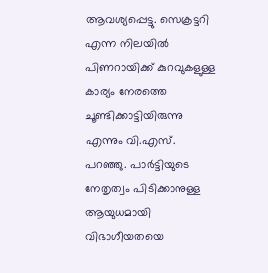ആവശ്യപ്പെട്ടു. സെക്രട്ടറി എന്ന നിലയിൽ പിണറായിക്ക് കുറവുകളുള്ള കാര്യം നേരത്തെ ചൂണ്ടിക്കാട്ടിയിരുന്നു എന്നും വി.എസ്. പറഞ്ഞു. പാർട്ടിയുടെ നേതൃത്വം പിടിക്കാനുള്ള ആയുധമായി വിഭാഗീയതയെ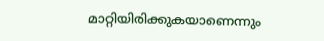മാറ്റിയിരിക്കുകയാണെന്നും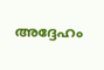അദ്ദേഹം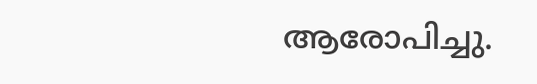ആരോപിച്ചു.